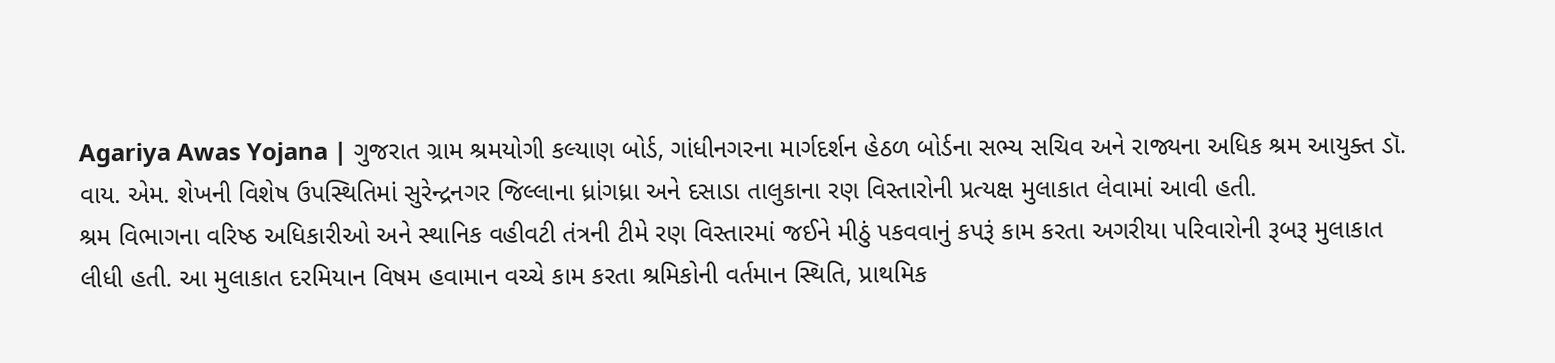Agariya Awas Yojana | ગુજરાત ગ્રામ શ્રમયોગી કલ્યાણ બોર્ડ, ગાંધીનગરના માર્ગદર્શન હેઠળ બોર્ડના સભ્ય સચિવ અને રાજ્યના અધિક શ્રમ આયુક્ત ડૉ. વાય. એમ. શેખની વિશેષ ઉપસ્થિતિમાં સુરેન્દ્રનગર જિલ્લાના ધ્રાંગધ્રા અને દસાડા તાલુકાના રણ વિસ્તારોની પ્રત્યક્ષ મુલાકાત લેવામાં આવી હતી.
શ્રમ વિભાગના વરિષ્ઠ અધિકારીઓ અને સ્થાનિક વહીવટી તંત્રની ટીમે રણ વિસ્તારમાં જઈને મીઠું પકવવાનું કપરૂં કામ કરતા અગરીયા પરિવારોની રૂબરૂ મુલાકાત લીધી હતી. આ મુલાકાત દરમિયાન વિષમ હવામાન વચ્ચે કામ કરતા શ્રમિકોની વર્તમાન સ્થિતિ, પ્રાથમિક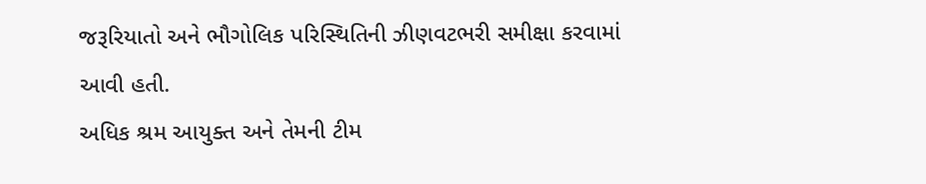જરૂરિયાતો અને ભૌગોલિક પરિસ્થિતિની ઝીણવટભરી સમીક્ષા કરવામાં આવી હતી.
અધિક શ્રમ આયુક્ત અને તેમની ટીમ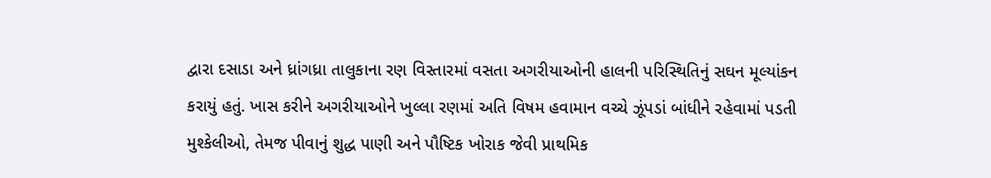દ્વારા દસાડા અને ધ્રાંગધ્રા તાલુકાના રણ વિસ્તારમાં વસતા અગરીયાઓની હાલની પરિસ્થિતિનું સઘન મૂલ્યાંકન કરાયું હતું. ખાસ કરીને અગરીયાઓને ખુલ્લા રણમાં અતિ વિષમ હવામાન વચ્ચે ઝૂંપડાં બાંધીને રહેવામાં પડતી મુશ્કેલીઓ, તેમજ પીવાનું શુદ્ધ પાણી અને પૌષ્ટિક ખોરાક જેવી પ્રાથમિક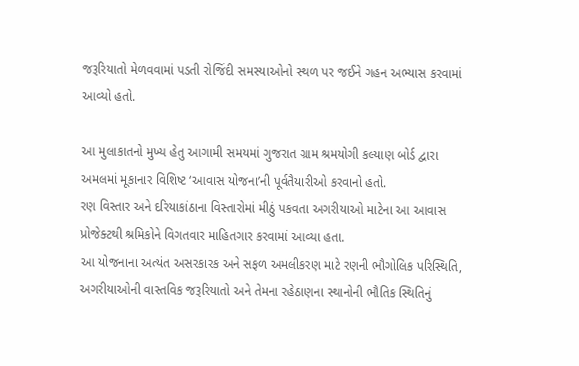જરૂરિયાતો મેળવવામાં પડતી રોજિંદી સમસ્યાઓનો સ્થળ પર જઈને ગહન અભ્યાસ કરવામાં આવ્યો હતો.

આ મુલાકાતનો મુખ્ય હેતુ આગામી સમયમાં ગુજરાત ગ્રામ શ્રમયોગી કલ્યાણ બોર્ડ દ્વારા અમલમાં મૂકાનાર વિશિષ્ટ ‘આવાસ યોજના’ની પૂર્વતૈયારીઓ કરવાનો હતો.
રણ વિસ્તાર અને દરિયાકાંઠાના વિસ્તારોમાં મીઠું પકવતા અગરીયાઓ માટેના આ આવાસ પ્રોજેક્ટથી શ્રમિકોને વિગતવાર માહિતગાર કરવામાં આવ્યા હતા.
આ યોજનાના અત્યંત અસરકારક અને સફળ અમલીકરણ માટે રણની ભૌગોલિક પરિસ્થિતિ, અગરીયાઓની વાસ્તવિક જરૂરિયાતો અને તેમના રહેઠાણના સ્થાનોની ભૌતિક સ્થિતિનું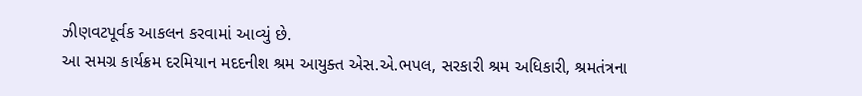ઝીણવટપૂર્વક આકલન કરવામાં આવ્યું છે.
આ સમગ્ર કાર્યક્રમ દરમિયાન મદદનીશ શ્રમ આયુક્ત એસ.એ.ભપલ, સરકારી શ્રમ અધિકારી, શ્રમતંત્રના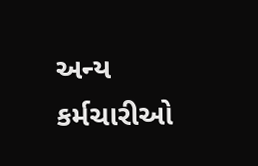અન્ય કર્મચારીઓ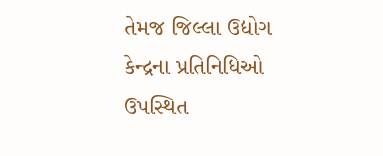તેમજ જિલ્લા ઉદ્યોગ કેન્દ્રના પ્રતિનિધિઓ ઉપસ્થિત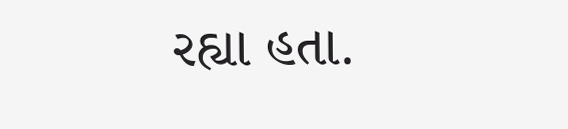રહ્યા હતા.